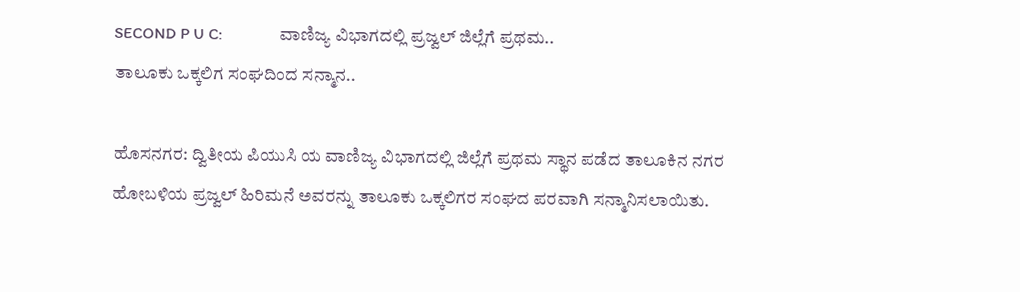SECOND P U C:              ವಾಣಿಜ್ಯ ವಿಭಾಗದಲ್ಲಿ ಪ್ರಜ್ವಲ್ ಜಿಲ್ಲೆಗೆ ಪ್ರಥಮ..
ತಾಲೂಕು ಒಕ್ಕಲಿಗ ಸಂಘದಿಂದ ಸನ್ಮಾನ..

ಹೊಸನಗರ: ದ್ವಿತೀಯ ಪಿಯುಸಿ ಯ ವಾಣಿಜ್ಯ ವಿಭಾಗದಲ್ಲಿ ಜಿಲ್ಲೆಗೆ ಪ್ರಥಮ ಸ್ಥಾನ ಪಡೆದ ತಾಲೂಕಿನ ನಗರ ಹೋಬಳಿಯ ಪ್ರಜ್ವಲ್ ಹಿರಿಮನೆ ಅವರನ್ನು ತಾಲೂಕು ಒಕ್ಕಲಿಗರ ಸಂಘದ ಪರವಾಗಿ ಸನ್ಮಾನಿಸಲಾಯಿತು.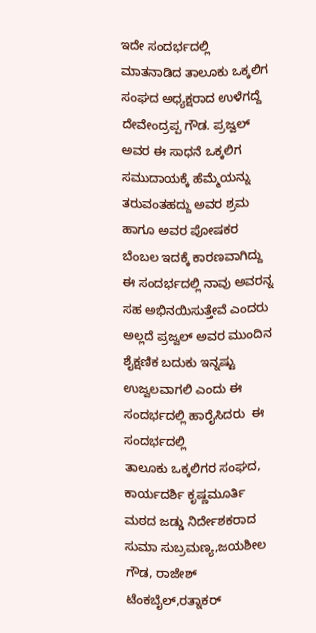ಇದೇ ಸಂದರ್ಭದಲ್ಲಿ ಮಾತನಾಡಿದ ತಾಲೂಕು ಒಕ್ಕಲಿಗ ಸಂಘದ ಅಧ್ಯಕ್ಷರಾದ ಉಳೆಗದ್ದೆ ದೇವೇಂದ್ರಪ್ಪ ಗೌಡ. ಪ್ರಜ್ವಲ್ ಅವರ ಈ ಸಾಧನೆ ಒಕ್ಕಲಿಗ ಸಮುದಾಯಕ್ಕೆ ಹೆಮ್ಮೆಯನ್ನು ತರುವಂತಹದ್ದು ಅವರ ಶ್ರಮ ಹಾಗೂ ಅವರ ಪೋಷಕರ ಬೆಂಬಲ ಇದಕ್ಕೆ ಕಾರಣವಾಗಿದ್ದು ಈ ಸಂದರ್ಭದಲ್ಲಿ ನಾವು ಅವರನ್ನ ಸಹ ಅಭಿನಯಿಸುತ್ತೇವೆ ಎಂದರು ಅಲ್ಲದೆ ಪ್ರಜ್ವಲ್ ಅವರ ಮುಂದಿನ ಶೈಕ್ಷಣಿಕ ಬದುಕು ಇನ್ನಷ್ಟು ಉಜ್ವಲವಾಗಲಿ ಎಂದು ಈ ಸಂದರ್ಭದಲ್ಲಿ ಹಾರೈಸಿದರು  ಈ ಸಂದರ್ಭದಲ್ಲಿ
ತಾಲೂಕು ಒಕ್ಕಲಿಗರ ಸಂಘದ, ಕಾರ್ಯದರ್ಶಿ ಕೃಷ್ಣಮೂರ್ತಿ ಮಠದ ಜಡ್ಡು ನಿರ್ದೇಶಕರಾದ  ಸುಮಾ ಸುಬ್ರಮಣ್ಯ,ಜಯಶೀಲ ಗೌಡ, ರಾಜೇಶ್ ಟೆಂಕಬೈಲ್,ರತ್ನಾಕರ್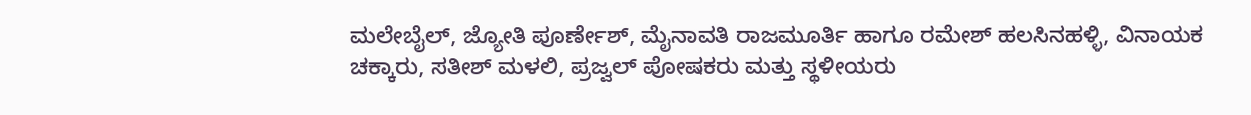ಮಲೇಬೈಲ್, ಜ್ಯೋತಿ ಪೂರ್ಣೇಶ್, ಮೈನಾವತಿ ರಾಜಮೂರ್ತಿ ಹಾಗೂ ರಮೇಶ್ ಹಲಸಿನಹಳ್ಳಿ, ವಿನಾಯಕ ಚಕ್ಕಾರು, ಸತೀಶ್ ಮಳಲಿ, ಪ್ರಜ್ವಲ್ ಪೋಷಕರು ಮತ್ತು ಸ್ಥಳೀಯರು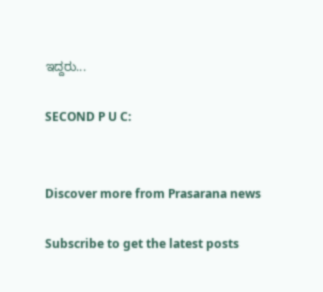ಇದ್ದರು...

SECOND P U C:


Discover more from Prasarana news

Subscribe to get the latest posts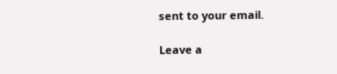sent to your email.

Leave a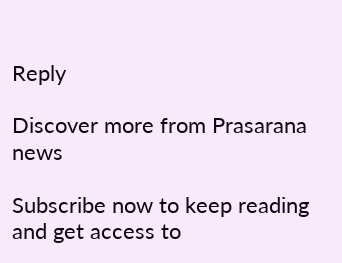Reply

Discover more from Prasarana news

Subscribe now to keep reading and get access to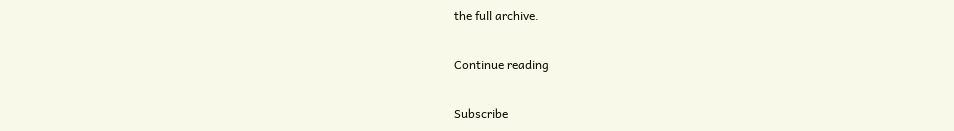the full archive.

Continue reading

Subscribe